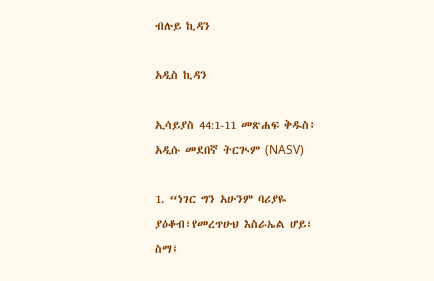ብሉይ ኪዳን

አዲስ ኪዳን

ኢሳይያስ 44:1-11 መጽሐፍ ቅዱስ፥ አዲሱ መደበኛ ትርጒም (NASV)

1. “ነገር ግን አሁንም ባሪያዬ ያዕቆብ፣የመረጥሁህ እስራኤል ሆይ፣ ስማ፤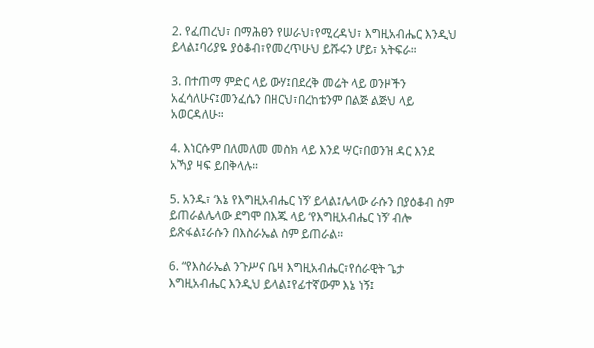2. የፈጠረህ፣ በማሕፀን የሠራህ፣የሚረዳህ፣ እግዚአብሔር እንዲህ ይላል፤ባሪያዬ ያዕቆብ፣የመረጥሁህ ይሹሩን ሆይ፣ አትፍራ።

3. በተጠማ ምድር ላይ ውሃ፤በደረቅ መሬት ላይ ወንዞችን አፈሳለሁና፤መንፈሴን በዘርህ፣በረከቴንም በልጅ ልጅህ ላይ አወርዳለሁ።

4. እነርሱም በለመለመ መስክ ላይ እንደ ሣር፣በወንዝ ዳር እንደ አኻያ ዛፍ ይበቅላሉ።

5. አንዱ፣ ‘እኔ የእግዚአብሔር ነኝ’ ይላል፤ሌላው ራሱን በያዕቆብ ስም ይጠራልሌላው ደግሞ በእጁ ላይ ‘የእግዚአብሔር ነኝ’ ብሎ ይጽፋል፤ራሱን በእስራኤል ስም ይጠራል።

6. “የእስራኤል ንጉሥና ቤዛ እግዚአብሔር፣የሰራዊት ጌታ እግዚአብሔር እንዲህ ይላል፤የፊተኛውም እኔ ነኝ፤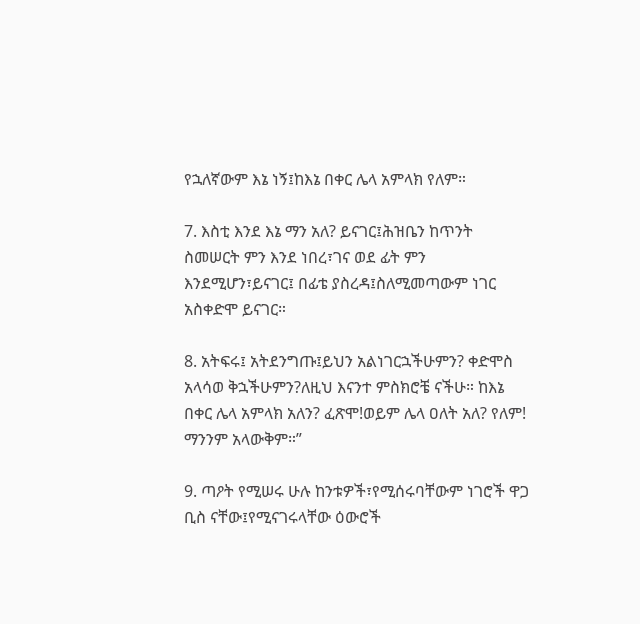የኋለኛውም እኔ ነኝ፤ከእኔ በቀር ሌላ አምላክ የለም።

7. እስቲ እንደ እኔ ማን አለ? ይናገር፤ሕዝቤን ከጥንት ስመሠርት ምን እንደ ነበረ፣ገና ወደ ፊት ምን እንደሚሆን፣ይናገር፤ በፊቴ ያስረዳ፤ስለሚመጣውም ነገር አስቀድሞ ይናገር።

8. አትፍሩ፤ አትደንግጡ፤ይህን አልነገርኋችሁምን? ቀድሞስ አላሳወ ቅኋችሁምን?ለዚህ እናንተ ምስክሮቼ ናችሁ። ከእኔ በቀር ሌላ አምላክ አለን? ፈጽሞ!ወይም ሌላ ዐለት አለ? የለም! ማንንም አላውቅም።”

9. ጣዖት የሚሠሩ ሁሉ ከንቱዎች፣የሚሰሩባቸውም ነገሮች ዋጋ ቢስ ናቸው፤የሚናገሩላቸው ዕውሮች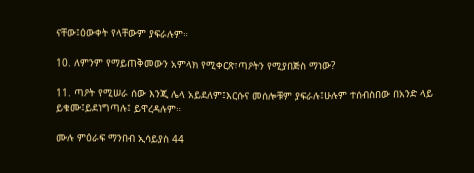ናቸው፤ዕውቀት የላቸውም ያፍራሉም።

10. ለምንም የማይጠቅመውን አምላክ የሚቀርጽ፣ጣዖትን የሚያበጅስ ማነው?

11. ጣዖት የሚሠራ ሰው እንጂ ሌላ አይደለም፤እርሱና መሰሎቹም ያፍራሉ፤ሁሉም ተሰብስበው በአንድ ላይ ይቁሙ፤ይደነግጣሉ፤ ይዋረዳሉም።

ሙሉ ምዕራፍ ማንበብ ኢሳይያስ 44